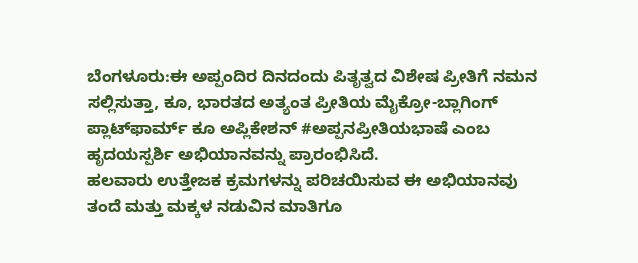ಬೆಂಗಳೂರು:ಈ ಅಪ್ಪಂದಿರ ದಿನದಂದು ಪಿತೃತ್ವದ ವಿಶೇಷ ಪ್ರೀತಿಗೆ ನಮನ ಸಲ್ಲಿಸುತ್ತಾ, ಕೂ, ಭಾರತದ ಅತ್ಯಂತ ಪ್ರೀತಿಯ ಮೈಕ್ರೋ-ಬ್ಲಾಗಿಂಗ್ ಪ್ಲಾಟ್‌ಫಾರ್ಮ್ ಕೂ ಅಪ್ಲಿಕೇಶನ್ #ಅಪ್ಪನಪ್ರೀತಿಯಭಾಷೆ ಎಂಬ ಹೃದಯಸ್ಪರ್ಶಿ ಅಭಿಯಾನವನ್ನು ಪ್ರಾರಂಭಿಸಿದೆ.
ಹಲವಾರು ಉತ್ತೇಜಕ ಕ್ರಮಗಳನ್ನು ಪರಿಚಯಿಸುವ ಈ ಅಭಿಯಾನವು ತಂದೆ ಮತ್ತು ಮಕ್ಕಳ ನಡುವಿನ ಮಾತಿಗೂ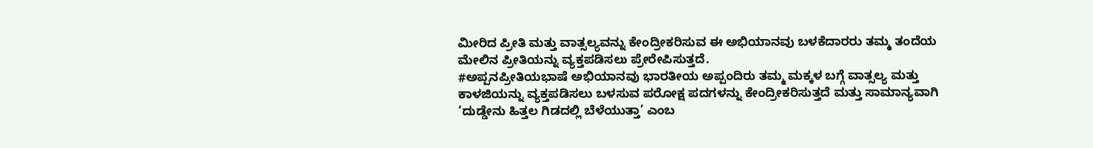ಮೀರಿದ ಪ್ರೀತಿ ಮತ್ತು ವಾತ್ಸಲ್ಯವನ್ನು ಕೇಂದ್ರೀಕರಿಸುವ ಈ ಅಭಿಯಾನವು ಬಳಕೆದಾರರು ತಮ್ಮ ತಂದೆಯ ಮೇಲಿನ ಪ್ರೀತಿಯನ್ನು ವ್ಯಕ್ತಪಡಿಸಲು ಪ್ರೇರೇಪಿಸುತ್ತದೆ.
#ಅಪ್ಪನಪ್ರೀತಿಯಭಾಷೆ ಅಭಿಯಾನವು ಭಾರತೀಯ ಅಪ್ಪಂದಿರು ತಮ್ಮ ಮಕ್ಕಳ ಬಗ್ಗೆ ವಾತ್ಸಲ್ಯ ಮತ್ತು ಕಾಳಜಿಯನ್ನು ವ್ಯಕ್ತಪಡಿಸಲು ಬಳಸುವ ಪರೋಕ್ಷ ಪದಗಳನ್ನು ಕೇಂದ್ರೀಕರಿಸುತ್ತದೆ ಮತ್ತು ಸಾಮಾನ್ಯವಾಗಿ ‘ದುಡ್ಡೇನು ಹಿತ್ತಲ ಗಿಡದಲ್ಲಿ ಬೆಳೆಯುತ್ತಾ’ ಎಂಬ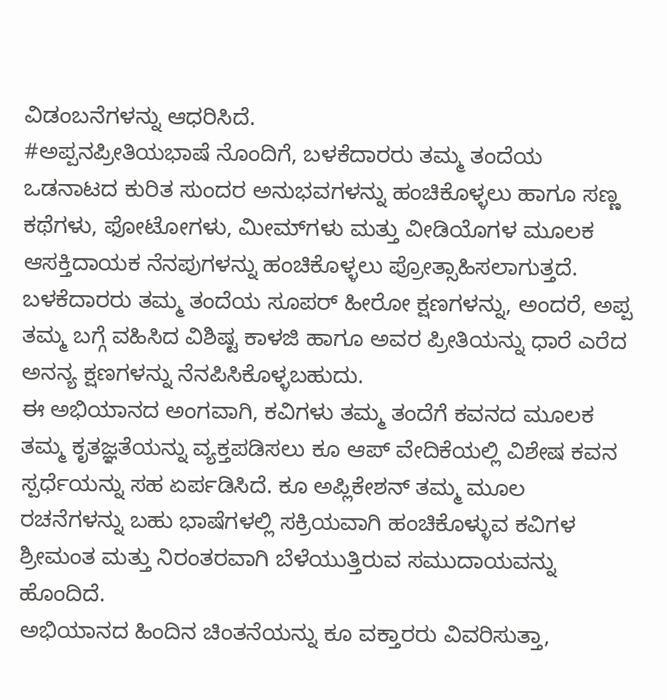ವಿಡಂಬನೆಗಳನ್ನು ಆಧರಿಸಿದೆ.
#ಅಪ್ಪನಪ್ರೀತಿಯಭಾಷೆ ನೊಂದಿಗೆ, ಬಳಕೆದಾರರು ತಮ್ಮ ತಂದೆಯ ಒಡನಾಟದ ಕುರಿತ ಸುಂದರ ಅನುಭವಗಳನ್ನು ಹಂಚಿಕೊಳ್ಳಲು ಹಾಗೂ ಸಣ್ಣ ಕಥೆಗಳು, ಫೋಟೋಗಳು, ಮೀಮ್‌ಗಳು ಮತ್ತು ವೀಡಿಯೊಗಳ ಮೂಲಕ ಆಸಕ್ತಿದಾಯಕ ನೆನಪುಗಳನ್ನು ಹಂಚಿಕೊಳ್ಳಲು ಪ್ರೋತ್ಸಾಹಿಸಲಾಗುತ್ತದೆ. ಬಳಕೆದಾರರು ತಮ್ಮ ತಂದೆಯ ಸೂಪರ್ ಹೀರೋ ಕ್ಷಣಗಳನ್ನು, ಅಂದರೆ, ಅಪ್ಪ ತಮ್ಮ ಬಗ್ಗೆ ವಹಿಸಿದ ವಿಶಿಷ್ಟ ಕಾಳಜಿ ಹಾಗೂ ಅವರ ಪ್ರೀತಿಯನ್ನು ಧಾರೆ ಎರೆದ ಅನನ್ಯ ಕ್ಷಣಗಳನ್ನು ನೆನಪಿಸಿಕೊಳ್ಳಬಹುದು.
ಈ ಅಭಿಯಾನದ ಅಂಗವಾಗಿ, ಕವಿಗಳು ತಮ್ಮ ತಂದೆಗೆ ಕವನದ ಮೂಲಕ ತಮ್ಮ ಕೃತಜ್ಞತೆಯನ್ನು ವ್ಯಕ್ತಪಡಿಸಲು ಕೂ ಆಪ್ ವೇದಿಕೆಯಲ್ಲಿ ವಿಶೇಷ ಕವನ ಸ್ಪರ್ಧೆಯನ್ನು ಸಹ ಏರ್ಪಡಿಸಿದೆ. ಕೂ ಅಪ್ಲಿಕೇಶನ್ ತಮ್ಮ ಮೂಲ ರಚನೆಗಳನ್ನು ಬಹು ಭಾಷೆಗಳಲ್ಲಿ ಸಕ್ರಿಯವಾಗಿ ಹಂಚಿಕೊಳ್ಳುವ ಕವಿಗಳ ಶ್ರೀಮಂತ ಮತ್ತು ನಿರಂತರವಾಗಿ ಬೆಳೆಯುತ್ತಿರುವ ಸಮುದಾಯವನ್ನು ಹೊಂದಿದೆ.
ಅಭಿಯಾನದ ಹಿಂದಿನ ಚಿಂತನೆಯನ್ನು ಕೂ ವಕ್ತಾರರು ವಿವರಿಸುತ್ತಾ,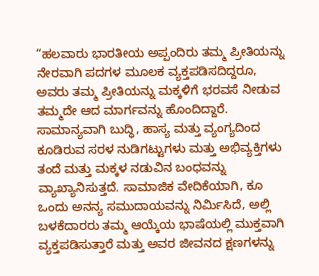“ಹಲವಾರು ಭಾರತೀಯ ಅಪ್ಪಂದಿರು ತಮ್ಮ ಪ್ರೀತಿಯನ್ನು ನೇರವಾಗಿ ಪದಗಳ ಮೂಲಕ ವ್ಯಕ್ತಪಡಿಸದಿದ್ದರೂ, ಅವರು ತಮ್ಮ ಪ್ರೀತಿಯನ್ನು ಮಕ್ಕಳಿಗೆ ಭರವಸೆ ನೀಡುವ ತಮ್ಮದೇ ಆದ ಮಾರ್ಗವನ್ನು ಹೊಂದಿದ್ದಾರೆ. ಸಾಮಾನ್ಯವಾಗಿ ಬುದ್ಧಿ, ಹಾಸ್ಯ ಮತ್ತು ವ್ಯಂಗ್ಯದಿಂದ ಕೂಡಿರುವ ಸರಳ ನುಡಿಗಟ್ಟುಗಳು ಮತ್ತು ಅಭಿವ್ಯಕ್ತಿಗಳು ತಂದೆ ಮತ್ತು ಮಕ್ಕಳ ನಡುವಿನ ಬಂಧವನ್ನು ವ್ಯಾಖ್ಯಾನಿಸುತ್ತದೆ. ಸಾಮಾಜಿಕ ವೇದಿಕೆಯಾಗಿ, ಕೂ ಒಂದು ಅನನ್ಯ ಸಮುದಾಯವನ್ನು ನಿರ್ಮಿಸಿದೆ, ಅಲ್ಲಿ ಬಳಕೆದಾರರು ತಮ್ಮ ಆಯ್ಕೆಯ ಭಾಷೆಯಲ್ಲಿ ಮುಕ್ತವಾಗಿ ವ್ಯಕ್ತಪಡಿಸುತ್ತಾರೆ ಮತ್ತು ಅವರ ಜೀವನದ ಕ್ಷಣಗಳನ್ನು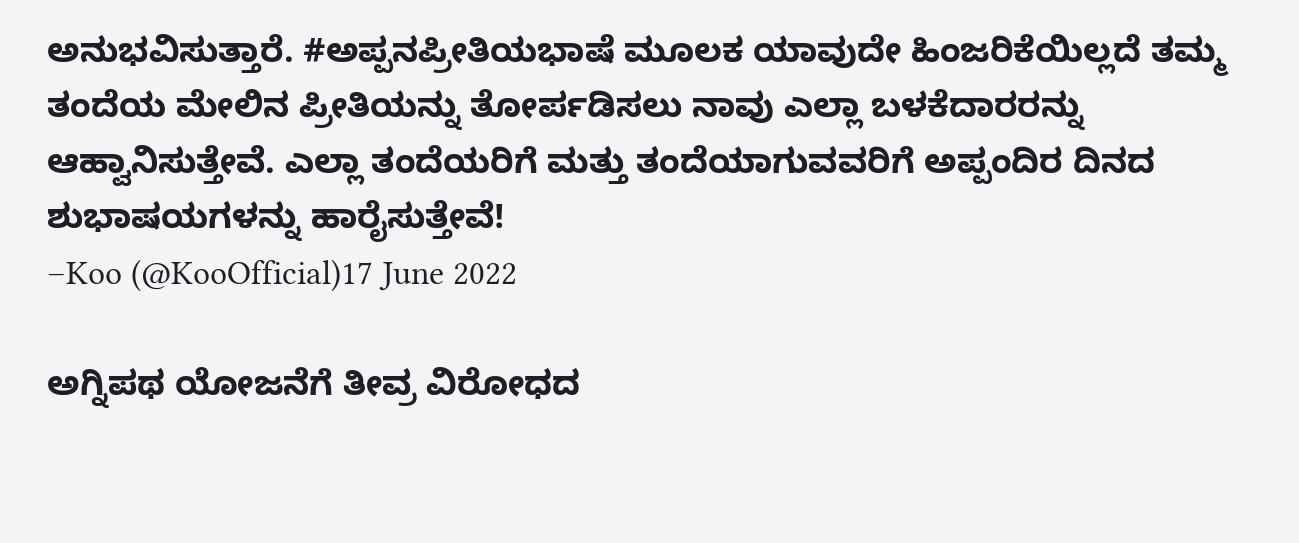ಅನುಭವಿಸುತ್ತಾರೆ. #ಅಪ್ಪನಪ್ರೀತಿಯಭಾಷೆ ಮೂಲಕ ಯಾವುದೇ ಹಿಂಜರಿಕೆಯಿಲ್ಲದೆ ತಮ್ಮ ತಂದೆಯ ಮೇಲಿನ ಪ್ರೀತಿಯನ್ನು ತೋರ್ಪಡಿಸಲು ನಾವು ಎಲ್ಲಾ ಬಳಕೆದಾರರನ್ನು ಆಹ್ವಾನಿಸುತ್ತೇವೆ. ಎಲ್ಲಾ ತಂದೆಯರಿಗೆ ಮತ್ತು ತಂದೆಯಾಗುವವರಿಗೆ ಅಪ್ಪಂದಿರ ದಿನದ ಶುಭಾಷಯಗಳನ್ನು ಹಾರೈಸುತ್ತೇವೆ!
–Koo (@KooOfficial)17 June 2022

ಅಗ್ನಿಪಥ ಯೋಜನೆಗೆ ತೀವ್ರ ವಿರೋಧದ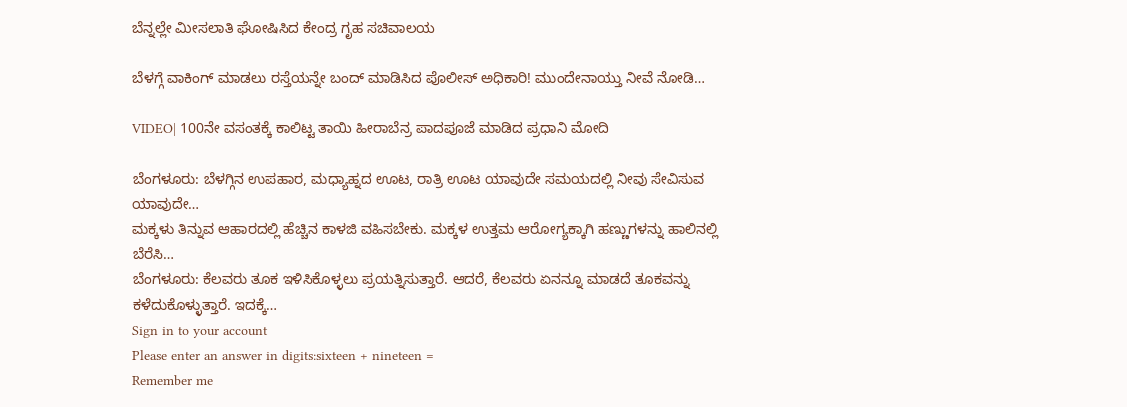ಬೆನ್ನಲ್ಲೇ ಮೀಸಲಾತಿ ಘೋಷಿಸಿದ ಕೇಂದ್ರ ಗೃಹ ಸಚಿವಾಲಯ

ಬೆಳಗ್ಗೆ ವಾಕಿಂಗ್ ಮಾಡಲು ರಸ್ತೆಯನ್ನೇ ಬಂದ್ ಮಾಡಿಸಿದ ಪೊಲೀಸ್ ಅಧಿಕಾರಿ! ಮುಂದೇನಾಯ್ತು ನೀವೆ ನೋಡಿ…

VIDEO| 100ನೇ ವಸಂತಕ್ಕೆ ಕಾಲಿಟ್ಟ ತಾಯಿ ಹೀರಾಬೆನ್ರ ಪಾದಪೂಜೆ ಮಾಡಿದ ಪ್ರಧಾನಿ ಮೋದಿ

ಬೆಂಗಳೂರು: ಬೆಳಗ್ಗಿನ ಉಪಹಾರ, ಮಧ್ಯಾಹ್ನದ ಊಟ, ರಾತ್ರಿ ಊಟ ಯಾವುದೇ ಸಮಯದಲ್ಲಿ ನೀವು ಸೇವಿಸುವ ಯಾವುದೇ…
ಮಕ್ಕಳು ತಿನ್ನುವ ಆಹಾರದಲ್ಲಿ ಹೆಚ್ಚಿನ ಕಾಳಜಿ ವಹಿಸಬೇಕು. ಮಕ್ಕಳ ಉತ್ತಮ ಆರೋಗ್ಯಕ್ಕಾಗಿ ಹಣ್ಣುಗಳನ್ನು ಹಾಲಿನಲ್ಲಿ ಬೆರೆಸಿ…
ಬೆಂಗಳೂರು: ಕೆಲವರು ತೂಕ ಇಳಿಸಿಕೊಳ್ಳಲು ಪ್ರಯತ್ನಿಸುತ್ತಾರೆ. ಆದರೆ, ಕೆಲವರು ಏನನ್ನೂ ಮಾಡದೆ ತೂಕವನ್ನು ಕಳೆದುಕೊಳ್ಳುತ್ತಾರೆ. ಇದಕ್ಕೆ…
Sign in to your account
Please enter an answer in digits:sixteen + nineteen =
Remember me